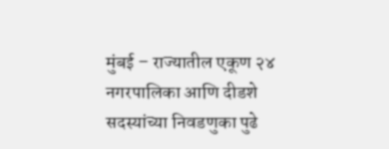मुंबई – राज्यातील एकूण २४ नगरपालिका आणि दीडशे सदस्यांच्या निवडणुका पुढे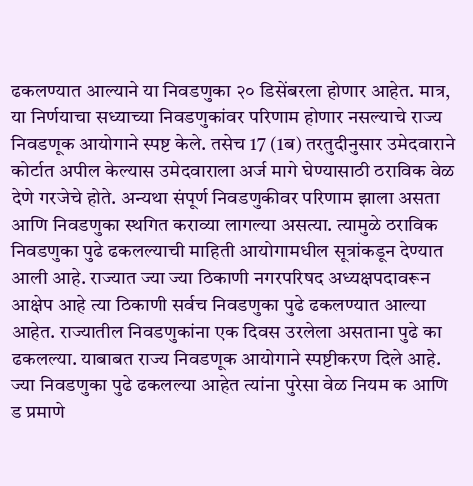ढकलण्यात आल्याने या निवडणुका २० डिसेंबरला होणार आहेत. मात्र, या निर्णयाचा सध्याच्या निवडणुकांवर परिणाम होणार नसल्याचे राज्य निवडणूक आयोगाने स्पष्ट केले. तसेच 17 (1ब) तरतुदीनुसार उमेदवाराने कोर्टात अपील केल्यास उमेदवाराला अर्ज मागे घेण्यासाठी ठराविक वेळ देणे गरजेचे होते. अन्यथा संपूर्ण निवडणुकीवर परिणाम झाला असता आणि निवडणुका स्थगित कराव्या लागल्या असत्या. त्यामुळे ठराविक निवडणुका पुढे ढकलल्याची माहिती आयोगामधील सूत्रांकडून देण्यात आली आहे. राज्यात ज्या ज्या ठिकाणी नगरपरिषद अध्यक्षपदावरून आक्षेप आहे त्या ठिकाणी सर्वच निवडणुका पुढे ढकलण्यात आल्या आहेत. राज्यातील निवडणुकांना एक दिवस उरलेला असताना पुढे का ढकलल्या. याबाबत राज्य निवडणूक आयोगाने स्पष्टीकरण दिले आहे. ज्या निवडणुका पुढे ढकलल्या आहेत त्यांना पुरेसा वेळ नियम क आणि ड प्रमाणे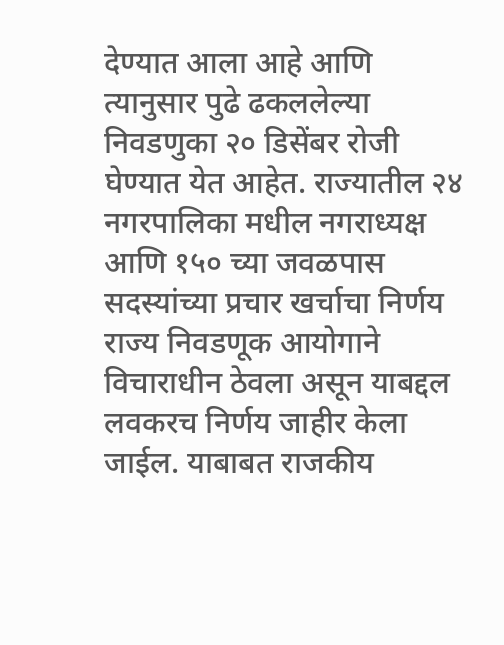देण्यात आला आहे आणि त्यानुसार पुढे ढकललेल्या निवडणुका २० डिसेंबर रोजी घेण्यात येत आहेत. राज्यातील २४ नगरपालिका मधील नगराध्यक्ष आणि १५० च्या जवळपास सदस्यांच्या प्रचार खर्चाचा निर्णय राज्य निवडणूक आयोगाने विचाराधीन ठेवला असून याबद्दल लवकरच निर्णय जाहीर केला जाईल. याबाबत राजकीय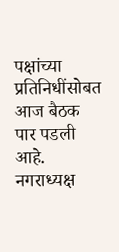पक्षांच्या प्रतिनिधींसोबत आज बैठक पार पडली आहे. नगराध्यक्ष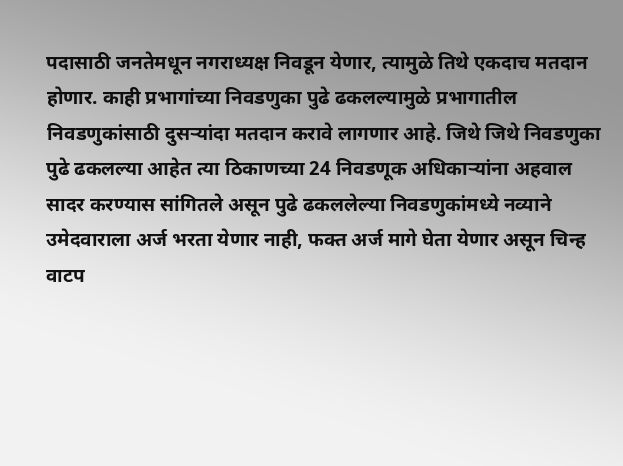पदासाठी जनतेमधून नगराध्यक्ष निवडून येणार, त्यामुळे तिथे एकदाच मतदान होणार. काही प्रभागांच्या निवडणुका पुढे ढकलल्यामुळे प्रभागातील निवडणुकांसाठी दुसऱ्यांदा मतदान करावे लागणार आहे. जिथे जिथे निवडणुका पुढे ढकलल्या आहेत त्या ठिकाणच्या 24 निवडणूक अधिकाऱ्यांना अहवाल सादर करण्यास सांगितले असून पुढे ढकललेल्या निवडणुकांमध्ये नव्याने उमेदवाराला अर्ज भरता येणार नाही, फक्त अर्ज मागे घेता येणार असून चिन्ह वाटप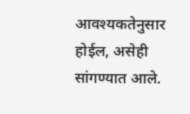आवश्यकतेनुसार होईल, असेही सांगण्यात आले.